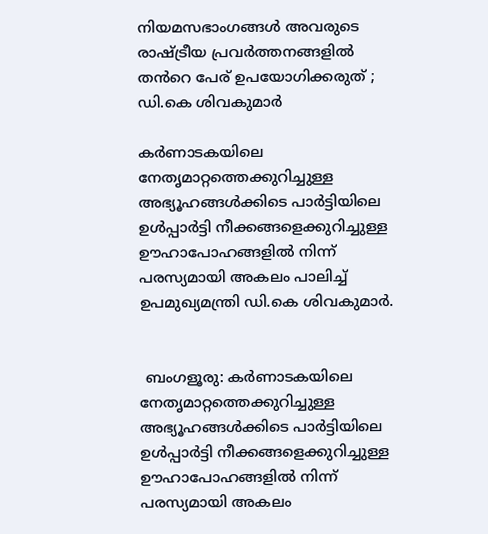നിയമസഭാംഗങ്ങൾ അവരുടെ രാഷ്ട്രീയ പ്രവർത്തനങ്ങളിൽ തൻറെ പേര് ഉപയോഗിക്കരുത് ; ഡി.കെ ശിവകുമാർ

കർണാടകയിലെ നേതൃമാറ്റത്തെക്കുറിച്ചുള്ള അഭ്യൂഹങ്ങൾക്കിടെ പാർട്ടിയിലെ ഉൾപ്പാർട്ടി നീക്കങ്ങളെക്കുറിച്ചുള്ള ഊഹാപോഹങ്ങളിൽ നിന്ന് പരസ്യമായി അകലം പാലിച്ച് ഉപമുഖ്യമന്ത്രി ഡി.കെ ശിവകുമാർ.


 ബംഗളൂരു: കർണാടകയിലെ നേതൃമാറ്റത്തെക്കുറിച്ചുള്ള അഭ്യൂഹങ്ങൾക്കിടെ പാർട്ടിയിലെ ഉൾപ്പാർട്ടി നീക്കങ്ങളെക്കുറിച്ചുള്ള ഊഹാപോഹങ്ങളിൽ നിന്ന് പരസ്യമായി അകലം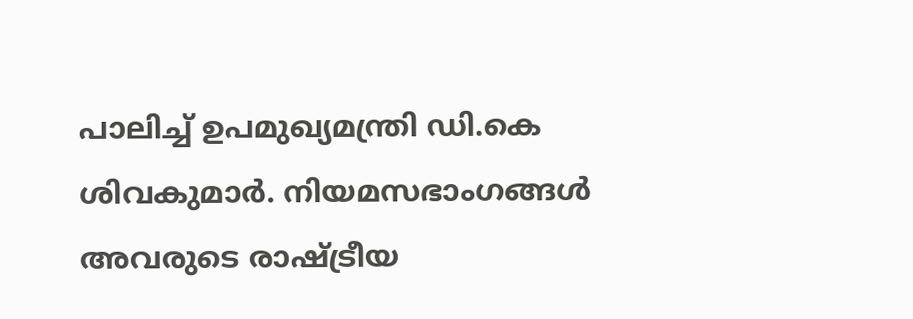പാലിച്ച് ഉപമുഖ്യമന്ത്രി ഡി.കെ ശിവകുമാർ. നിയമസഭാംഗങ്ങൾ അവരുടെ രാഷ്ട്രീയ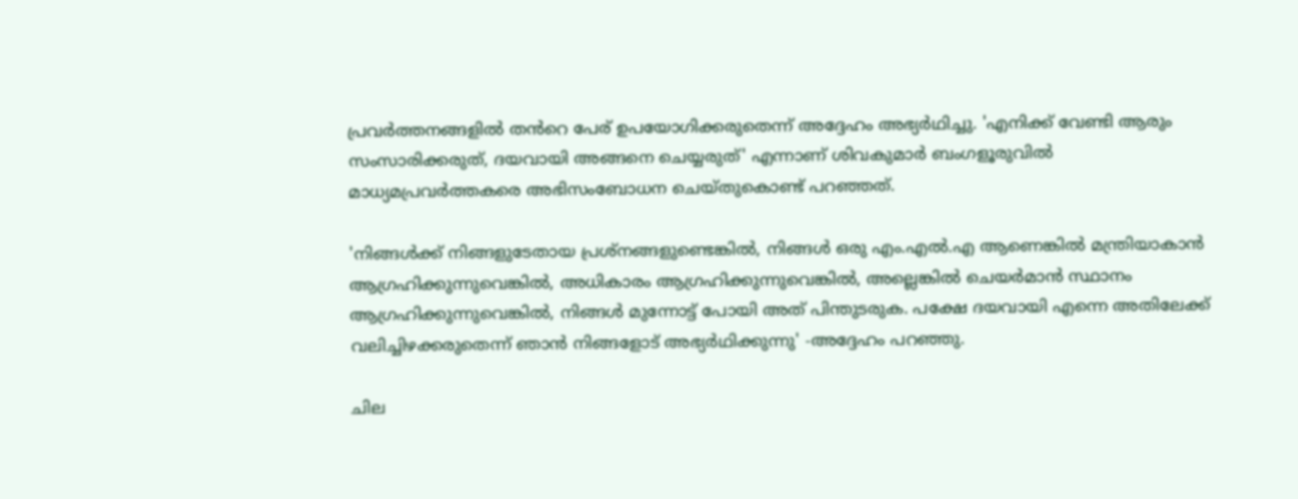പ്രവർത്തനങ്ങളിൽ തൻറെ പേര് ഉപയോഗിക്കരുതെന്ന് അദ്ദേഹം അഭ്യർഥിച്ചു. 'എനിക്ക് വേണ്ടി ആരും സംസാരിക്കരുത്, ദയവായി അങ്ങനെ ചെയ്യരുത്' എന്നാണ് ശിവകുമാർ ബംഗളൂരുവിൽ മാധ്യമപ്രവർത്തകരെ അഭിസംബോധന ചെയ്തുകൊണ്ട് പറഞ്ഞത്.

'നിങ്ങൾക്ക് നിങ്ങളുടേതായ പ്രശ്‌നങ്ങളുണ്ടെങ്കിൽ, നിങ്ങൾ ഒരു എം.എൽ.എ ആണെങ്കിൽ മന്ത്രിയാകാൻ ആഗ്രഹിക്കുന്നുവെങ്കിൽ, അധികാരം ആഗ്രഹിക്കുന്നുവെങ്കിൽ, അല്ലെങ്കിൽ ചെയർമാൻ സ്ഥാനം ആഗ്രഹിക്കുന്നുവെങ്കിൽ, നിങ്ങൾ മുന്നോട്ട് പോയി അത് പിന്തുടരുക. പക്ഷേ ദയവായി എന്നെ അതിലേക്ക് വലിച്ചിഴക്കരുതെന്ന് ഞാൻ നിങ്ങളോട് അഭ്യർഥിക്കുന്നു' -അദ്ദേഹം പറഞ്ഞു.

ചില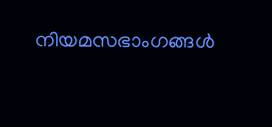നിയമസഭാംഗങ്ങൾ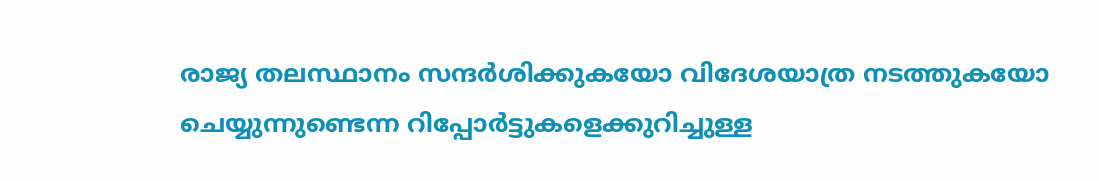രാജ്യ തലസ്ഥാനം സന്ദർശിക്കുകയോ വിദേശയാത്ര നടത്തുകയോ ചെയ്യുന്നുണ്ടെന്ന റിപ്പോർട്ടുകളെക്കുറിച്ചുള്ള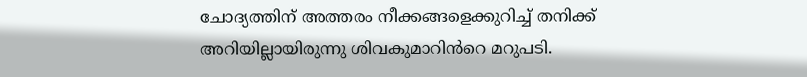ചോദ്യത്തിന് അത്തരം നീക്കങ്ങളെക്കുറിച്ച് തനിക്ക് അറിയില്ലായിരുന്നു ശിവകുമാറിൻറെ മറുപടി.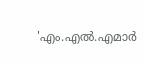'എം‌.എൽ‌.എമാർ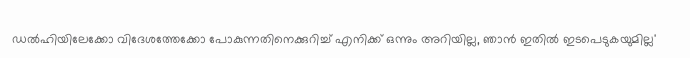ഡൽഹിയിലേക്കോ വിദേശത്തേക്കോ പോകുന്നതിനെക്കുറിച്ച് എനിക്ക് ഒന്നും അറിയില്ല, ഞാൻ ഇതിൽ ഇടപെടുകയുമില്ല'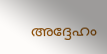അദ്ദേഹം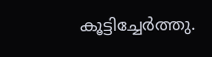കൂട്ടിച്ചേർത്തു.